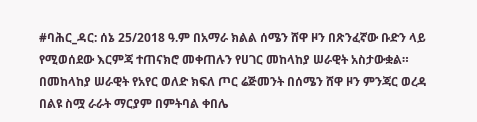#ባሕር_ዳር: ሰኔ 25/2018 ዓ.ም በአማራ ክልል ሰሜን ሸዋ ዞን በጽንፈኛው ቡድን ላይ የሚወሰደው እርምጃ ተጠናክሮ መቀጠሉን የሀገር መከላከያ ሠራዊት አስታውቋል።
በመከላከያ ሠራዊት የአየር ወለድ ክፍለ ጦር ሬጅመንት በሰሜን ሸዋ ዞን ምንጃር ወረዳ በልዩ ስሟ ራራት ማርያም በምትባል ቀበሌ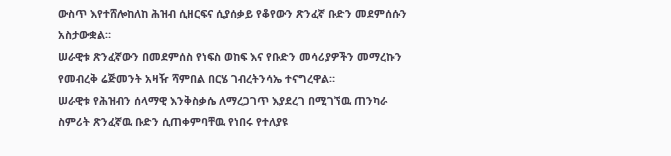ውስጥ እየተሸሎከለከ ሕዝብ ሲዘርፍና ሲያሰቃይ የቆየውን ጽንፈኛ ቡድን መደምሰሱን አስታውቋል።
ሠራዊቱ ጽንፈኛውን በመደምሰስ የነፍስ ወከፍ እና የቡድን መሳሪያዎችን መማረኩን የመብረቅ ሬጅመንት አዛዥ ሻምበል በርሄ ገብረትንሳኤ ተናግረዋል።
ሠራዊቱ የሕዝብን ሰላማዊ እንቅስቃሴ ለማረጋገጥ እያደረገ በሚገኘዉ ጠንካራ ስምሪት ጽንፈኛዉ ቡድን ሲጠቀምባቸዉ የነበሩ የተለያዩ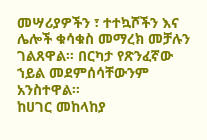መሣሪያዎችን ፣ ተተኳሾችን እና ሌሎች ቁሳቁስ መማረክ መቻሉን ገልጸዋል። በርካታ የጽንፈኛው ኀይል መደምሰሳቸውንም አንስተዋል።
ከሀገር መከላከያ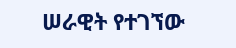ሠራዊት የተገኘው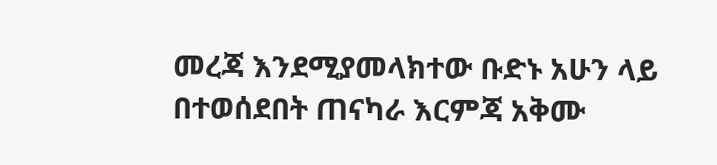መረጃ እንደሚያመላክተው ቡድኑ አሁን ላይ በተወሰደበት ጠናካራ እርምጃ አቅሙ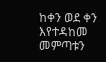ከቀን ወደ ቀን እየተዳከመ መምጣቱን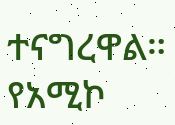ተናግረዋል።
የአሚኮ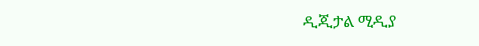ዲጂታል ሚዲያ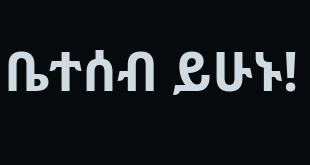ቤተሰብ ይሁኑ!